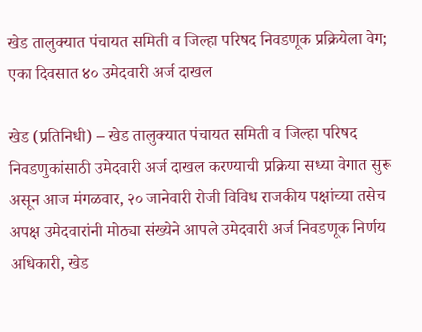खेड तालुक्यात पंचायत समिती व जिल्हा परिषद निवडणूक प्रक्रियेला वेग; एका दिवसात ४० उमेदवारी अर्ज दाखल

खेड (प्रतिनिधी) – खेड तालुक्यात पंचायत समिती व जिल्हा परिषद निवडणुकांसाठी उमेदवारी अर्ज दाखल करण्याची प्रक्रिया सध्या वेगात सुरू असून आज मंगळवार, २० जानेवारी रोजी विविध राजकीय पक्षांच्या तसेच अपक्ष उमेदवारांनी मोठ्या संख्येने आपले उमेदवारी अर्ज निवडणूक निर्णय अधिकारी, खेड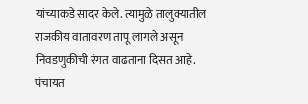यांच्याकडे सादर केले. त्यामुळे तालुक्यातील राजकीय वातावरण तापू लागले असून निवडणुकीची रंगत वाढताना दिसत आहे.
पंचायत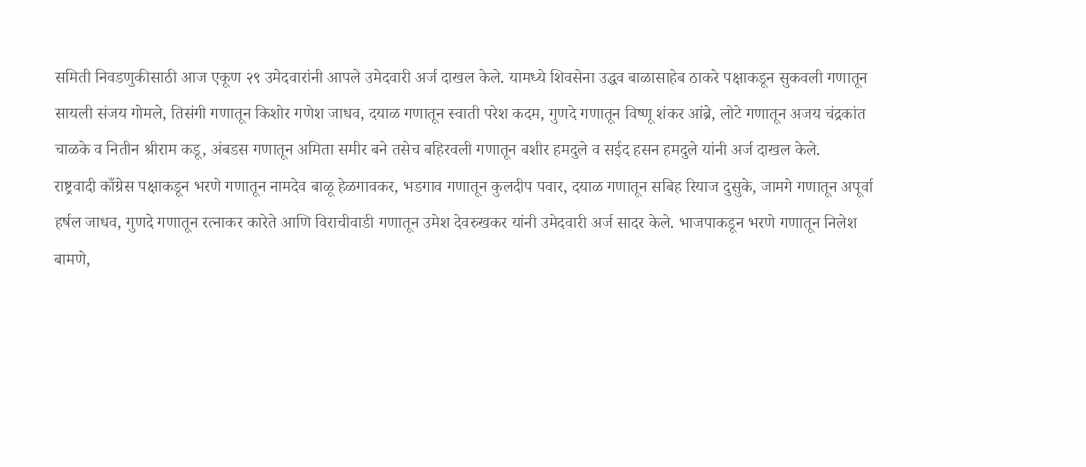समिती निवडणुकीसाठी आज एकूण २९ उमेदवारांनी आपले उमेदवारी अर्ज दाखल केले. यामध्ये शिवसेना उद्धव बाळासाहेब ठाकरे पक्षाकडून सुकवली गणातून सायली संजय गोमले, तिसंगी गणातून किशोर गणेश जाधव, दयाळ गणातून स्वाती परेश कदम, गुणदे गणातून विष्णू शंकर आंब्रे, लोटे गणातून अजय चंद्रकांत चाळके व नितीन श्रीराम कडू, अंबडस गणातून अमिता समीर बने तसेच बहिरवली गणातून बशीर हमदुले व सईद हसन हमदुले यांनी अर्ज दाखल केले.
राष्ट्रवादी काँग्रेस पक्षाकडून भरणे गणातून नामदेव बाळू हेळगावकर, भडगाव गणातून कुलदीप पवार, दयाळ गणातून सबिह रियाज दुसुके, जामगे गणातून अपूर्वा हर्षल जाधव, गुणदे गणातून रत्नाकर कारेते आणि विराचीवाडी गणातून उमेश देवरुखकर यांनी उमेदवारी अर्ज सादर केले. भाजपाकडून भरणे गणातून निलेश बामणे,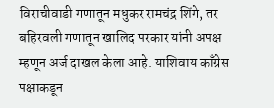विराचीवाडी गणातून मधुकर रामचंद्र शिंगे, तर बहिरवली गणातून खालिद परकार यांनी अपक्ष म्हणून अर्ज दाखल केला आहे. याशिवाय काँग्रेस पक्षाकडून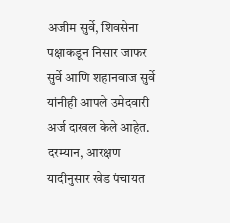अजीम सुर्वे, शिवसेना पक्षाकडून निसार जाफर सुर्वे आणि शहानवाज सुर्वे यांनीही आपले उमेदवारी अर्ज दाखल केले आहेत.
दरम्यान, आरक्षण यादीनुसार खेड पंचायत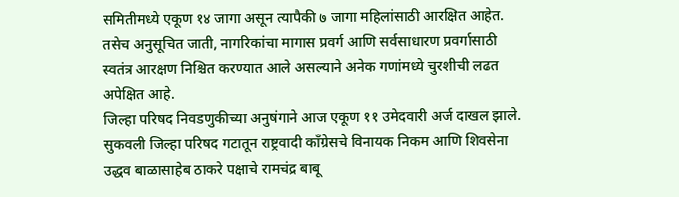समितीमध्ये एकूण १४ जागा असून त्यापैकी ७ जागा महिलांसाठी आरक्षित आहेत. तसेच अनुसूचित जाती, नागरिकांचा मागास प्रवर्ग आणि सर्वसाधारण प्रवर्गासाठी स्वतंत्र आरक्षण निश्चित करण्यात आले असल्याने अनेक गणांमध्ये चुरशीची लढत अपेक्षित आहे.
जिल्हा परिषद निवडणुकीच्या अनुषंगाने आज एकूण ११ उमेदवारी अर्ज दाखल झाले. सुकवली जिल्हा परिषद गटातून राष्ट्रवादी काँग्रेसचे विनायक निकम आणि शिवसेना उद्धव बाळासाहेब ठाकरे पक्षाचे रामचंद्र बाबू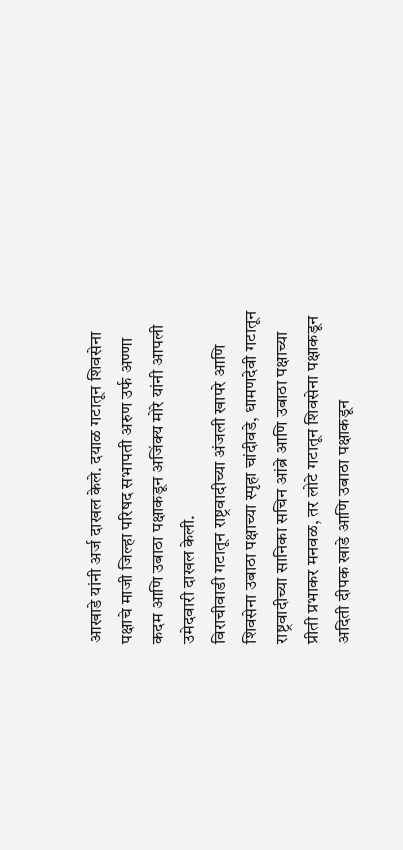आखाडे यांनी अर्ज दाखल केले. दयाळ गटातून शिवसेना पक्षाचे माजी जिल्हा परिषद सभापती अरुण उर्फ अण्णा कदम आणि उबाठा पक्षाकडून अजिंक्य मोरे यांनी आपली उमेदवारी दाखल केली.
विराचीवाडी गटातून राष्ट्रवादीच्या अंजली खापरे आणि शिवसेना उबाठा पक्षाच्या स्पृहा चांदीवडे, धामणदेवी गटातून राष्ट्रवादीच्या सानिका सचिन आंब्रे आणि उबाठा पक्षाच्या प्रीती प्रभाकर मनवळ, तर लोटे गटातून शिवसेना पक्षाकडून अदिती दीपक खाडे आणि उबाठा पक्षाकडून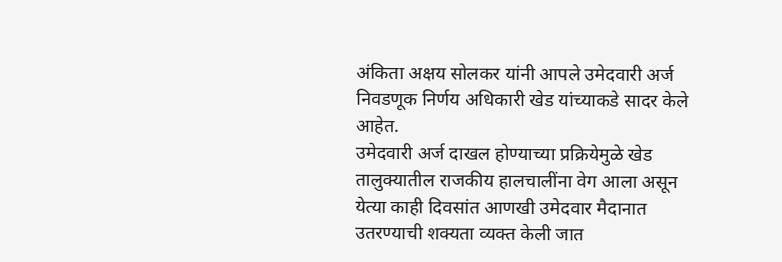अंकिता अक्षय सोलकर यांनी आपले उमेदवारी अर्ज निवडणूक निर्णय अधिकारी खेड यांच्याकडे सादर केले आहेत.
उमेदवारी अर्ज दाखल होण्याच्या प्रक्रियेमुळे खेड तालुक्यातील राजकीय हालचालींना वेग आला असून येत्या काही दिवसांत आणखी उमेदवार मैदानात उतरण्याची शक्यता व्यक्त केली जात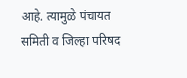आहे. त्यामुळे पंचायत समिती व जिल्हा परिषद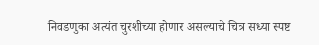निवडणुका अत्यंत चुरशीच्या होणार असल्याचे चित्र सध्या स्पष्ट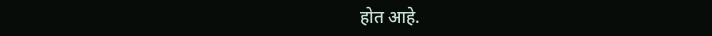होत आहे.